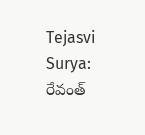Tejasvi Surya: రేవంత్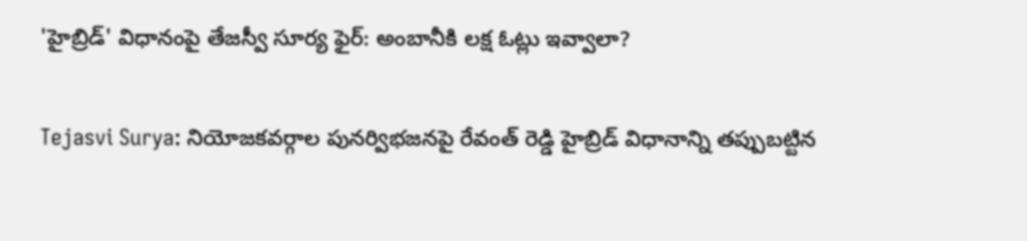'హైబ్రిడ్' విధానంపై తేజస్వీ సూర్య ఫైర్: అంబానీకి లక్ష ఓట్లు ఇవ్వాలా?

Tejasvi Surya: నియోజకవర్గాల పునర్విభజనపై రేవంత్ రెడ్డి హైబ్రిడ్ విధానాన్ని తప్పుబట్టిన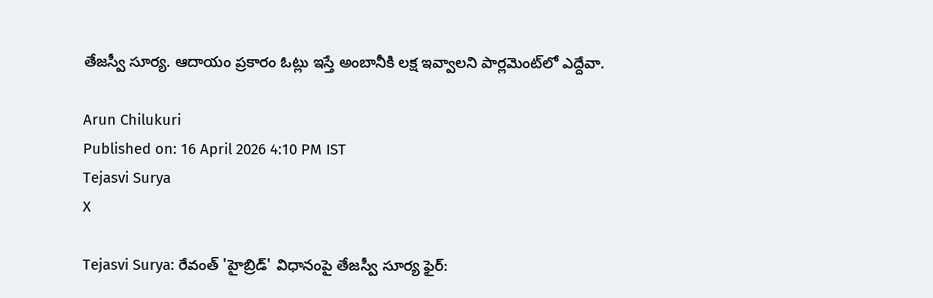తేజస్వీ సూర్య. ఆదాయం ప్రకారం ఓట్లు ఇస్తే అంబానీకి లక్ష ఇవ్వాలని పార్లమెంట్‌లో ఎద్దేవా.

Arun Chilukuri
Published on: 16 April 2026 4:10 PM IST
Tejasvi Surya
X

Tejasvi Surya: రేవంత్ 'హైబ్రిడ్' విధానంపై తేజస్వీ సూర్య ఫైర్: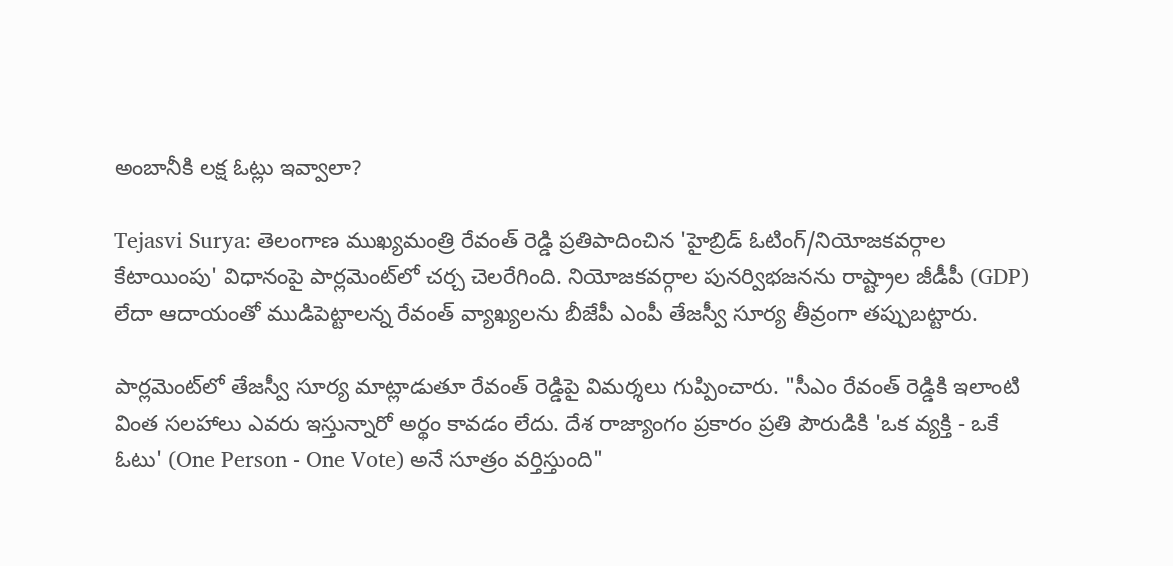అంబానీకి లక్ష ఓట్లు ఇవ్వాలా?

Tejasvi Surya: తెలంగాణ ముఖ్యమంత్రి రేవంత్ రెడ్డి ప్రతిపాదించిన 'హైబ్రిడ్ ఓటింగ్/నియోజకవర్గాల కేటాయింపు' విధానంపై పార్లమెంట్‌లో చర్చ చెలరేగింది. నియోజకవర్గాల పునర్విభజనను రాష్ట్రాల జీడీపీ (GDP) లేదా ఆదాయంతో ముడిపెట్టాలన్న రేవంత్ వ్యాఖ్యలను బీజేపీ ఎంపీ తేజస్వీ సూర్య తీవ్రంగా తప్పుబట్టారు.

పార్లమెంట్‌లో తేజస్వీ సూర్య మాట్లాడుతూ రేవంత్ రెడ్డిపై విమర్శలు గుప్పించారు. "సీఎం రేవంత్ రెడ్డికి ఇలాంటి వింత సలహాలు ఎవరు ఇస్తున్నారో అర్థం కావడం లేదు. దేశ రాజ్యాంగం ప్రకారం ప్రతి పౌరుడికి 'ఒక వ్యక్తి - ఒకే ఓటు' (One Person - One Vote) అనే సూత్రం వర్తిస్తుంది"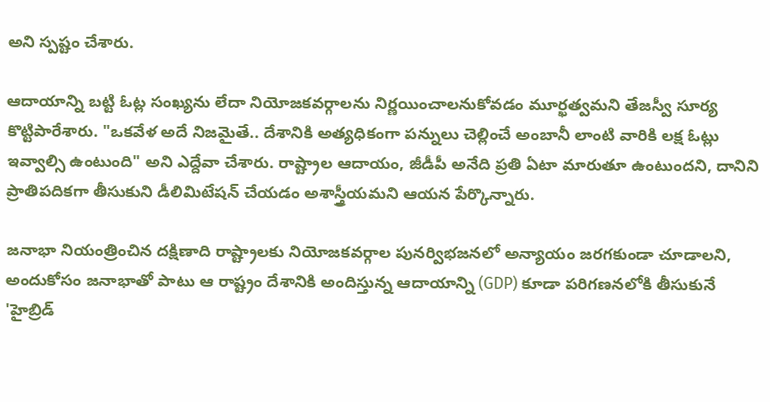అని స్పష్టం చేశారు.

ఆదాయాన్ని బట్టి ఓట్ల సంఖ్యను లేదా నియోజకవర్గాలను నిర్ణయించాలనుకోవడం మూర్ఖత్వమని తేజస్వీ సూర్య కొట్టిపారేశారు. "ఒకవేళ అదే నిజమైతే.. దేశానికి అత్యధికంగా పన్నులు చెల్లించే అంబానీ లాంటి వారికి లక్ష ఓట్లు ఇవ్వాల్సి ఉంటుంది" అని ఎద్దేవా చేశారు. రాష్ట్రాల ఆదాయం, జీడీపీ అనేది ప్రతి ఏటా మారుతూ ఉంటుందని, దానిని ప్రాతిపదికగా తీసుకుని డీలిమిటేషన్ చేయడం అశాస్త్రీయమని ఆయన పేర్కొన్నారు.

జనాభా నియంత్రించిన దక్షిణాది రాష్ట్రాలకు నియోజకవర్గాల పునర్విభజనలో అన్యాయం జరగకుండా చూడాలని, అందుకోసం జనాభాతో పాటు ఆ రాష్ట్రం దేశానికి అందిస్తున్న ఆదాయాన్ని (GDP) కూడా పరిగణనలోకి తీసుకునే 'హైబ్రిడ్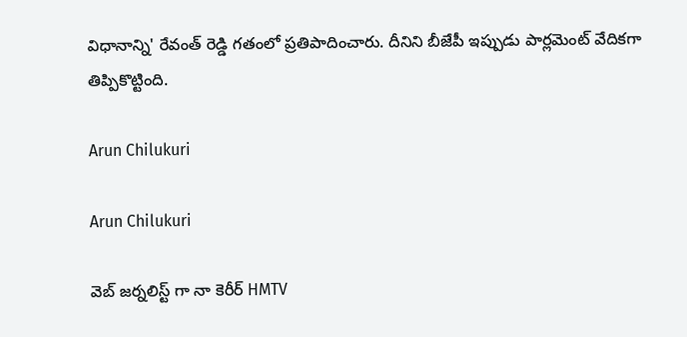విధానాన్ని' రేవంత్ రెడ్డి గతంలో ప్రతిపాదించారు. దీనిని బీజేపీ ఇప్పుడు పార్లమెంట్ వేదికగా తిప్పికొట్టింది.

Arun Chilukuri

Arun Chilukuri

వెబ్ జర్నలిస్ట్ గా నా కెరీర్ HMTV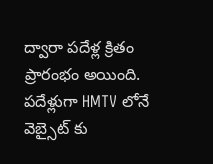ద్వారా పదేళ్ల క్రితం ప్రారంభం అయింది. పదేళ్లుగా HMTV లోనే వెబ్సైట్ కు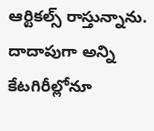ఆర్టికల్స్ రాస్తున్నాను. దాదాపుగా అన్ని కేటగిరీల్లోనూ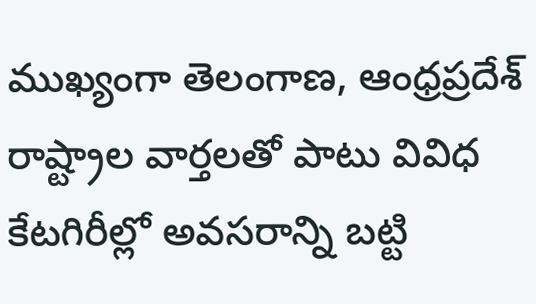ముఖ్యంగా తెలంగాణ, ఆంధ్రప్రదేశ్ రాష్ట్రాల వార్తలతో పాటు వివిధ కేటగిరీల్లో అవసరాన్ని బట్టి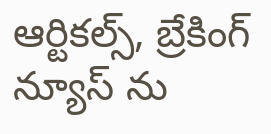ఆర్టికల్స్, బ్రేకింగ్ న్యూస్ ను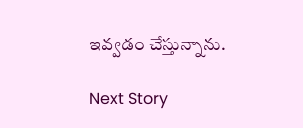ఇవ్వడం చేస్తున్నాను.

Next Story